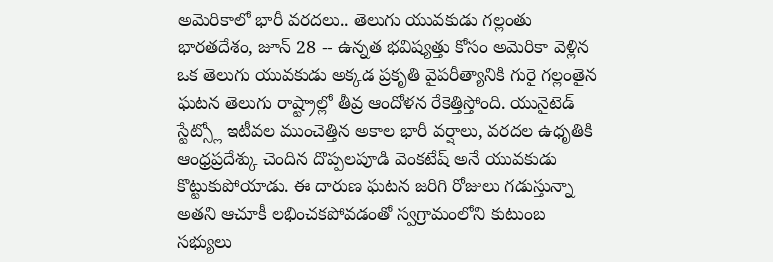అమెరికాలో భారీ వరదలు.. తెలుగు యువకుడు గల్లంతు
భారతదేశం, జూన్ 28 -- ఉన్నత భవిష్యత్తు కోసం అమెరికా వెళ్లిన ఒక తెలుగు యువకుడు అక్కడ ప్రకృతి వైపరీత్యానికి గురై గల్లంతైన ఘటన తెలుగు రాష్ట్రాల్లో తీవ్ర ఆందోళన రేకెత్తిస్తోంది. యునైటెడ్ స్టేట్స్లో ఇటీవల ముంచెత్తిన అకాల భారీ వర్షాలు, వరదల ఉధృతికి ఆంధ్రప్రదేశ్కు చెందిన దొప్పలపూడి వెంకటేష్ అనే యువకుడు కొట్టుకుపోయాడు. ఈ దారుణ ఘటన జరిగి రోజులు గడుస్తున్నా అతని ఆచూకీ లభించకపోవడంతో స్వగ్రామంలోని కుటుంబ సభ్యులు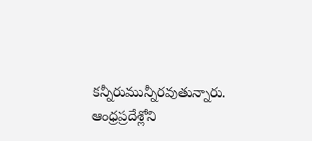కన్నీరుమున్నీరవుతున్నారు.
ఆంధ్రప్రదేశ్లోని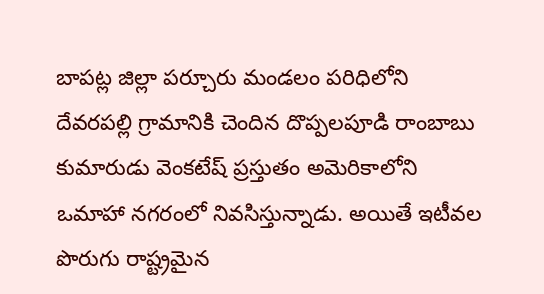బాపట్ల జిల్లా పర్చూరు మండలం పరిధిలోని దేవరపల్లి గ్రామానికి చెందిన దొప్పలపూడి రాంబాబు కుమారుడు వెంకటేష్ ప్రస్తుతం అమెరికాలోని ఒమాహా నగరంలో నివసిస్తున్నాడు. అయితే ఇటీవల పొరుగు రాష్ట్రమైన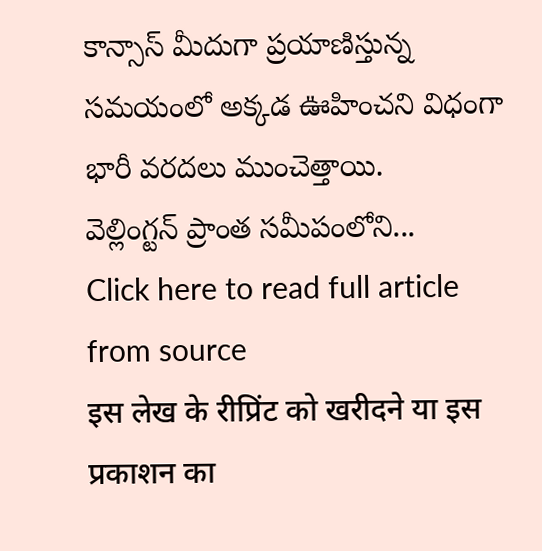కాన్సాస్ మీదుగా ప్రయాణిస్తున్న సమయంలో అక్కడ ఊహించని విధంగా భారీ వరదలు ముంచెత్తాయి.
వెల్లింగ్టన్ ప్రాంత సమీపంలోని...
Click here to read full article from source
इस लेख के रीप्रिंट को खरीदने या इस प्रकाशन का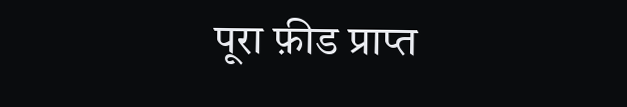पूरा फ़ीड प्राप्त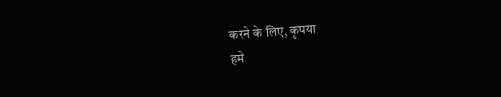करने के लिए, कृपया
हमे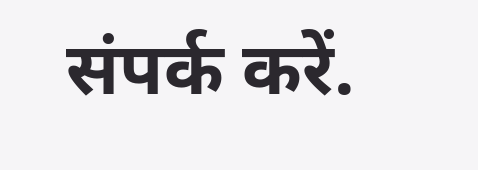संपर्क करें.